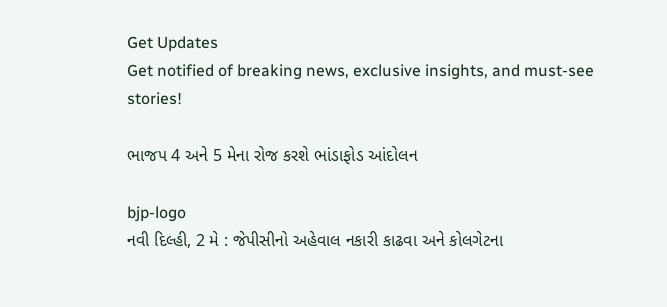Get Updates
Get notified of breaking news, exclusive insights, and must-see stories!

ભાજપ 4 અને 5 મેના રોજ કરશે ભાંડાફોડ આંદોલન

bjp-logo
નવી દિલ્હી, 2 મે : જેપીસીનો અહેવાલ નકારી કાઢવા અને કોલગેટના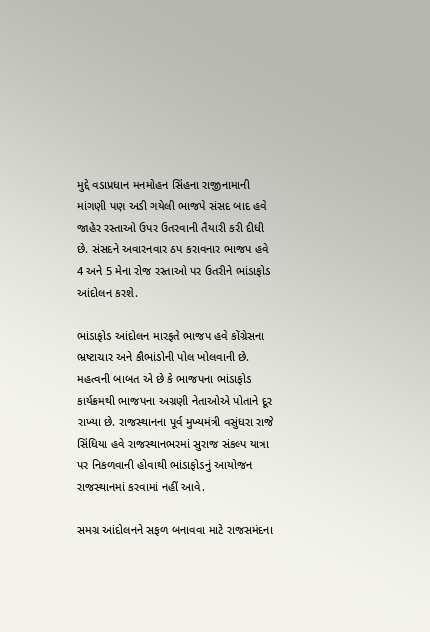મુદ્દે વડાપ્રધાન મનમોહન સિંહના રાજીનામાની માંગણી પણ અડી ગયેલી ભાજપે સંસદ બાદ હવે જાહેર રસ્તાઓ ઉપર ઉતરવાની તૈયારી કરી દીધી છે. સંસદને અવારનવાર ઠપ કરાવનાર ભાજપ હવે 4 અને 5 મેના રોજ રસ્તાઓ પર ઉતરીને ભાંડાફોડ આંદોલન કરશે.

ભાંડાફોડ આંદોલન મારફતે ભાજપ હવે કોંગ્રેસના ભ્રષ્ટાચાર અને કૌભાંડોની પોલ ખોલવાની છે. મહત્વની બાબત એ છે કે ભાજપના ભાંડાફોડ કાર્યક્રમથી ભાજપના અગ્રણી નેતાઓએ પોતાને દૂર રાખ્યા છે. રાજસ્થાનના પૂર્વ મુખ્યમંત્રી વસુંધરા રાજે સિંધિયા હવે રાજસ્થાનભરમાં સુરાજ સંકલ્પ યાત્રા પર નિકળવાની હોવાથી ભાંડાફોડનું આયોજન રાજસ્થાનમાં કરવામાં નહીં આવે.

સમગ્ર આંદોલનને સફળ બનાવવા માટે રાજસમંદના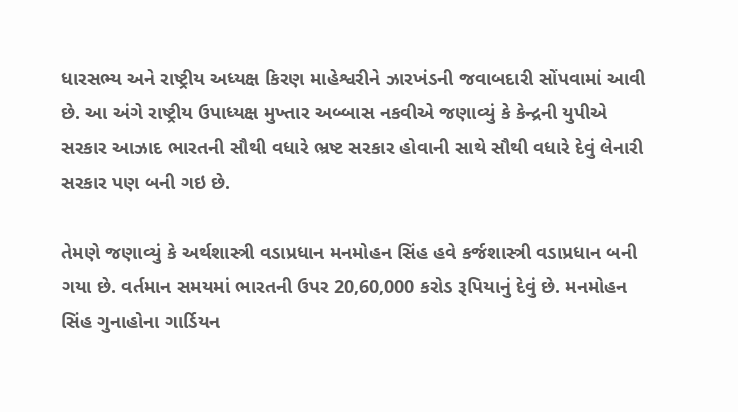ધારસભ્ય અને રાષ્ટ્રીય અધ્યક્ષ કિરણ માહેશ્વરીને ઝારખંડની જવાબદારી સોંપવામાં આવી છે. આ અંગે રાષ્ટ્રીય ઉપાધ્યક્ષ મુખ્તાર અબ્બાસ નકવીએ જણાવ્યું કે કેન્દ્રની યુપીએ સરકાર આઝાદ ભારતની સૌથી વધારે ભ્રષ્ટ સરકાર હોવાની સાથે સૌથી વધારે દેવું લેનારી સરકાર પણ બની ગઇ છે.

તેમણે જણાવ્યું કે અર્થશાસ્ત્રી વડાપ્રધાન મનમોહન સિંહ હવે કર્જશાસ્ત્રી વડાપ્રધાન બની ગયા છે. વર્તમાન સમયમાં ભારતની ઉપર 20,60,000 કરોડ રૂપિયાનું દેવું છે. મનમોહન સિંહ ગુનાહોના ગાર્ડિયન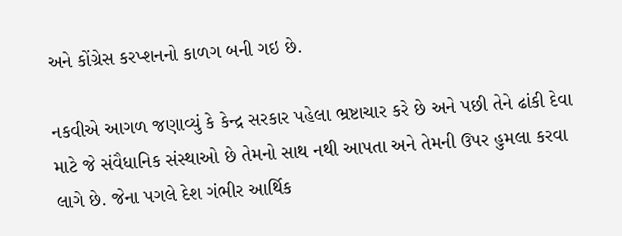અને કોંગ્રેસ કરપ્શનનો કાળગ બની ગઇ છે.

નકવીએ આગળ જણાવ્યું કે કેન્દ્ર સરકાર પહેલા ભ્રષ્ટાચાર કરે છે અને પછી તેને ઢાંકી દેવા માટે જે સંવૈધાનિક સંસ્થાઓ છે તેમનો સાથ નથી આપતા અને તેમની ઉપર હુમલા કરવા લાગે છે. જેના પગલે દેશ ગંભીર આર્થિક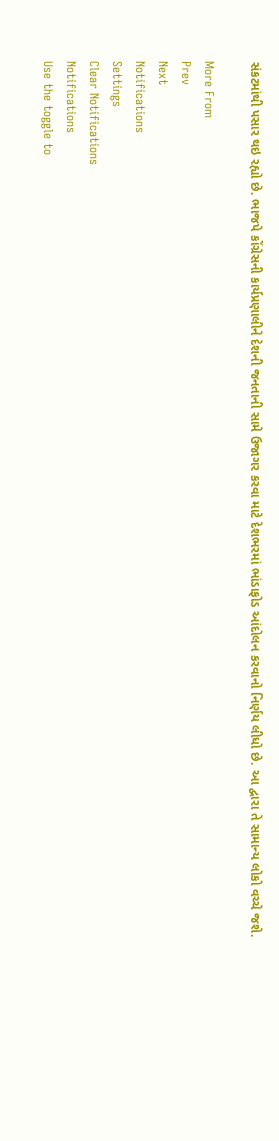સંકટમાંથી પસાર થઇ રહ્યો છે. ભાજપે કોંગ્રેસની કાર્યપ્રણાલીને દેશની જનતાની સામે ઉજાગર કરવા માટે દેશભરમાં ભાંડાફોડ આંદોલન કરવાનો નિર્ણય લીધો છે. આ દ્વારા તે સામાન્ય લોકો વચ્ચે જશે.

More From
Prev
Next
Notifications
Settings
Clear Notifications
Notifications
Use the toggle to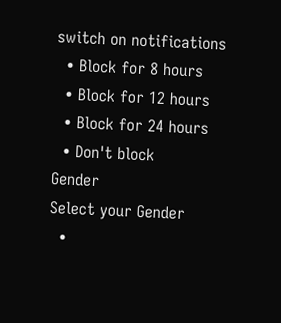switch on notifications
  • Block for 8 hours
  • Block for 12 hours
  • Block for 24 hours
  • Don't block
Gender
Select your Gender
  •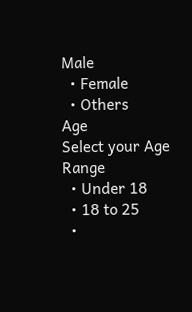Male
  • Female
  • Others
Age
Select your Age Range
  • Under 18
  • 18 to 25
  •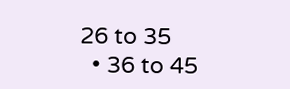26 to 35
  • 36 to 45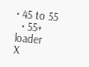• 45 to 55
  • 55+
loader
X